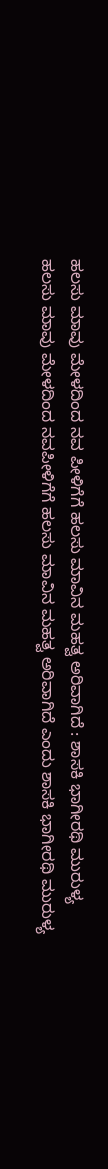ಹಲಸು ಮಾವು ಮೇಳದಿಂದ ನವ ಪೀಳಿಗೆಗೆ ಹಲಸು ಮಾವಿನ ಮಹತ್ವ ಅರಿವಾಗಿದೆ : ಶಾಸಕಿ ಭಾಗೀರಥಿ ಮುರುಳ್ಯ
ಹಲಸು ಮಾವು ಮೇಳದಿಂದ ನವಪೀಳಿಗೆಗೆ ಹಲಸು ಮಾವಿನ ಮಹತ್ವ ಅರಿವಾಗಿದೆ ಎಂದು ಶಾಸಕಿ ಭಾಗೀರಥಿ ಮುರುಳ್ಯ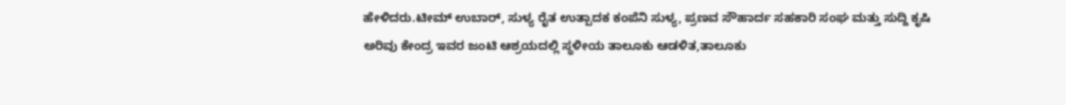ಹೇಳಿದರು.ಟೀಮ್ ಉಬಾರ್, ಸುಳ್ಯ ರೈತ ಉತ್ಪಾದಕ ಕಂಪೆನಿ ಸುಳ್ಯ, ಪ್ರಣವ ಸೌಹಾರ್ದ ಸಹಕಾರಿ ಸಂಘ ಮತ್ತು ಸುದ್ದಿ ಕೃಷಿ ಅರಿವು ಕೇಂದ್ರ ಇವರ ಜಂಟಿ ಆಶ್ರಯದಲ್ಲಿ ಸ್ಥಳೀಯ ತಾಲೂಕು ಆಡಳಿತ,ತಾಲೂಕು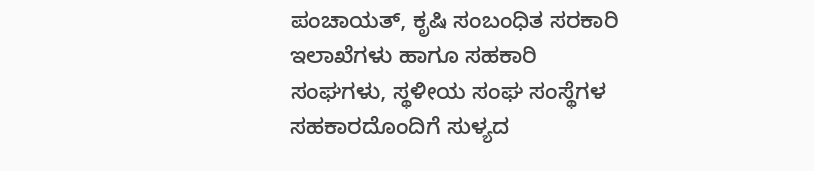ಪಂಚಾಯತ್, ಕೃಷಿ ಸಂಬಂಧಿತ ಸರಕಾರಿ ಇಲಾಖೆಗಳು ಹಾಗೂ ಸಹಕಾರಿ ಸಂಘಗಳು, ಸ್ಥಳೀಯ ಸಂಘ ಸಂಸ್ಥೆಗಳ ಸಹಕಾರದೊಂದಿಗೆ ಸುಳ್ಯದ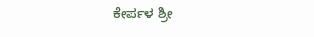ಕೇರ್ಪಳ ಶ್ರೀ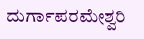ದುರ್ಗಾಪರಮೇಶ್ವರಿ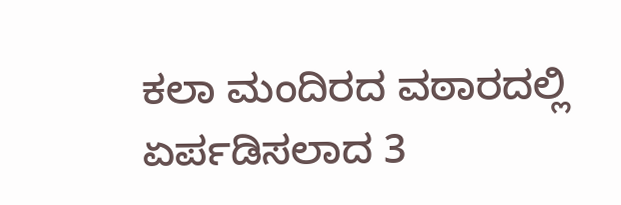ಕಲಾ ಮಂದಿರದ ವಠಾರದಲ್ಲಿ ಏರ್ಪಡಿಸಲಾದ 3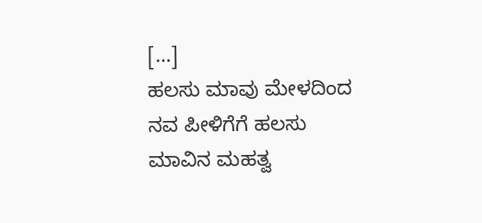[…]
ಹಲಸು ಮಾವು ಮೇಳದಿಂದ ನವ ಪೀಳಿಗೆಗೆ ಹಲಸು ಮಾವಿನ ಮಹತ್ವ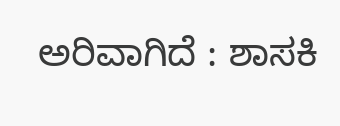ಅರಿವಾಗಿದೆ : ಶಾಸಕಿ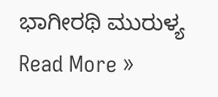ಭಾಗೀರಥಿ ಮುರುಳ್ಯ Read More »